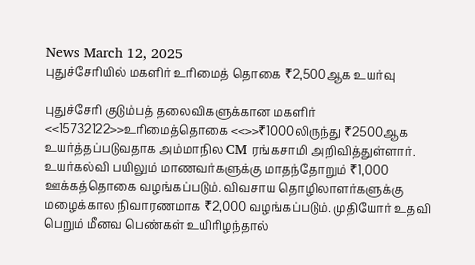News March 12, 2025
புதுச்சேரியில் மகளிர் உரிமைத் தொகை ₹2,500ஆக உயர்வு

புதுச்சேரி குடும்பத் தலைவிகளுக்கான மகளிர் <<15732122>>உரிமைத்தொகை <<>>₹1000லிருந்து ₹2500ஆக உயர்த்தப்படுவதாக அம்மாநில CM ரங்கசாமி அறிவித்துள்ளார். உயர்கல்வி பயிலும் மாணவர்களுக்கு மாதந்தோறும் ₹1,000 ஊக்கத்தொகை வழங்கப்படும். விவசாய தொழிலாளர்களுக்கு மழைக்கால நிவாரணமாக ₹2,000 வழங்கப்படும். முதியோர் உதவி பெறும் மீனவ பெண்கள் உயிரிழந்தால்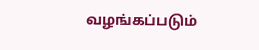வழங்கப்படும்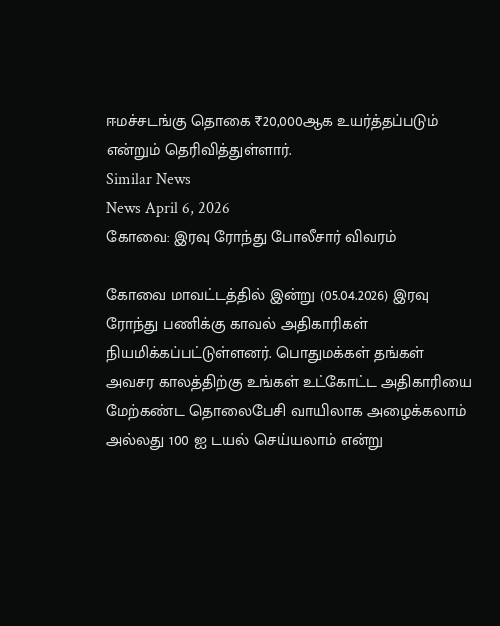ஈமச்சடங்கு தொகை ₹20,000ஆக உயர்த்தப்படும் என்றும் தெரிவித்துள்ளார்.
Similar News
News April 6, 2026
கோவை: இரவு ரோந்து போலீசார் விவரம்

கோவை மாவட்டத்தில் இன்று (05.04.2026) இரவு ரோந்து பணிக்கு காவல் அதிகாரிகள் நியமிக்கப்பட்டுள்ளனர். பொதுமக்கள் தங்கள் அவசர காலத்திற்கு உங்கள் உட்கோட்ட அதிகாரியை மேற்கண்ட தொலைபேசி வாயிலாக அழைக்கலாம் அல்லது 100 ஐ டயல் செய்யலாம் என்று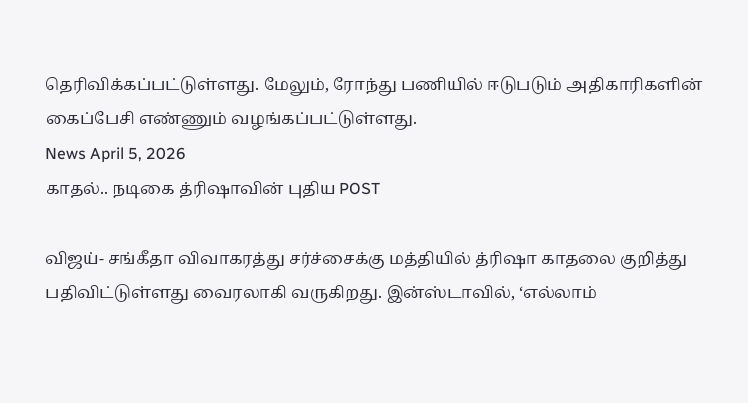தெரிவிக்கப்பட்டுள்ளது. மேலும், ரோந்து பணியில் ஈடுபடும் அதிகாரிகளின் கைப்பேசி எண்ணும் வழங்கப்பட்டுள்ளது.
News April 5, 2026
காதல்.. நடிகை த்ரிஷாவின் புதிய POST

விஜய்- சங்கீதா விவாகரத்து சர்ச்சைக்கு மத்தியில் த்ரிஷா காதலை குறித்து பதிவிட்டுள்ளது வைரலாகி வருகிறது. இன்ஸ்டாவில், ‘எல்லாம்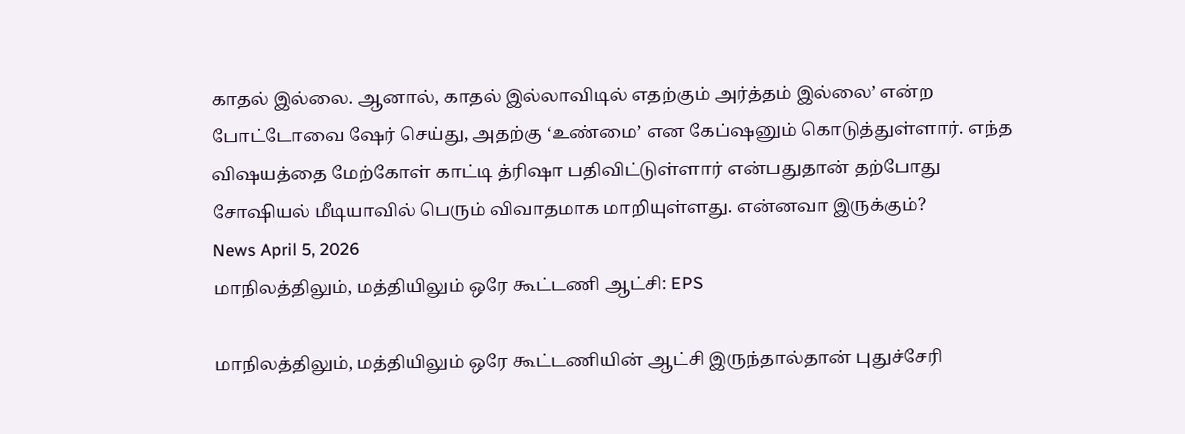காதல் இல்லை. ஆனால், காதல் இல்லாவிடில் எதற்கும் அர்த்தம் இல்லை’ என்ற போட்டோவை ஷேர் செய்து, அதற்கு ‘உண்மை’ என கேப்ஷனும் கொடுத்துள்ளார். எந்த விஷயத்தை மேற்கோள் காட்டி த்ரிஷா பதிவிட்டுள்ளார் என்பதுதான் தற்போது சோஷியல் மீடியாவில் பெரும் விவாதமாக மாறியுள்ளது. என்னவா இருக்கும்?
News April 5, 2026
மாநிலத்திலும், மத்தியிலும் ஒரே கூட்டணி ஆட்சி: EPS

மாநிலத்திலும், மத்தியிலும் ஒரே கூட்டணியின் ஆட்சி இருந்தால்தான் புதுச்சேரி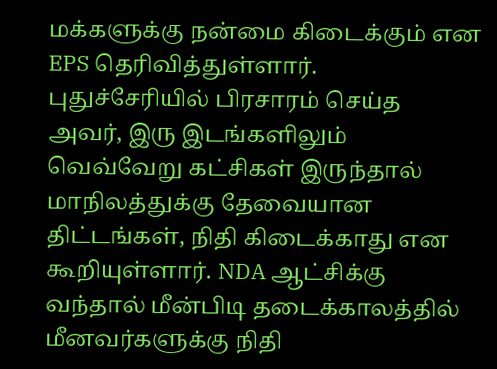மக்களுக்கு நன்மை கிடைக்கும் என EPS தெரிவித்துள்ளார். புதுச்சேரியில் பிரசாரம் செய்த அவர், இரு இடங்களிலும் வெவ்வேறு கட்சிகள் இருந்தால் மாநிலத்துக்கு தேவையான திட்டங்கள், நிதி கிடைக்காது என கூறியுள்ளார். NDA ஆட்சிக்கு வந்தால் மீன்பிடி தடைக்காலத்தில் மீனவர்களுக்கு நிதி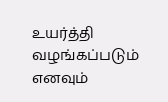உயர்த்தி வழங்கப்படும் எனவும்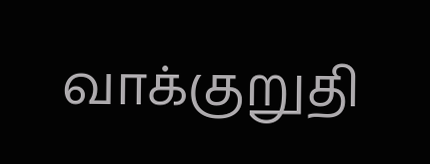வாக்குறுதி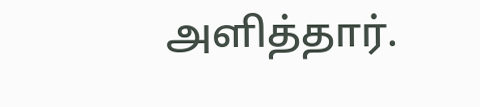அளித்தார்.